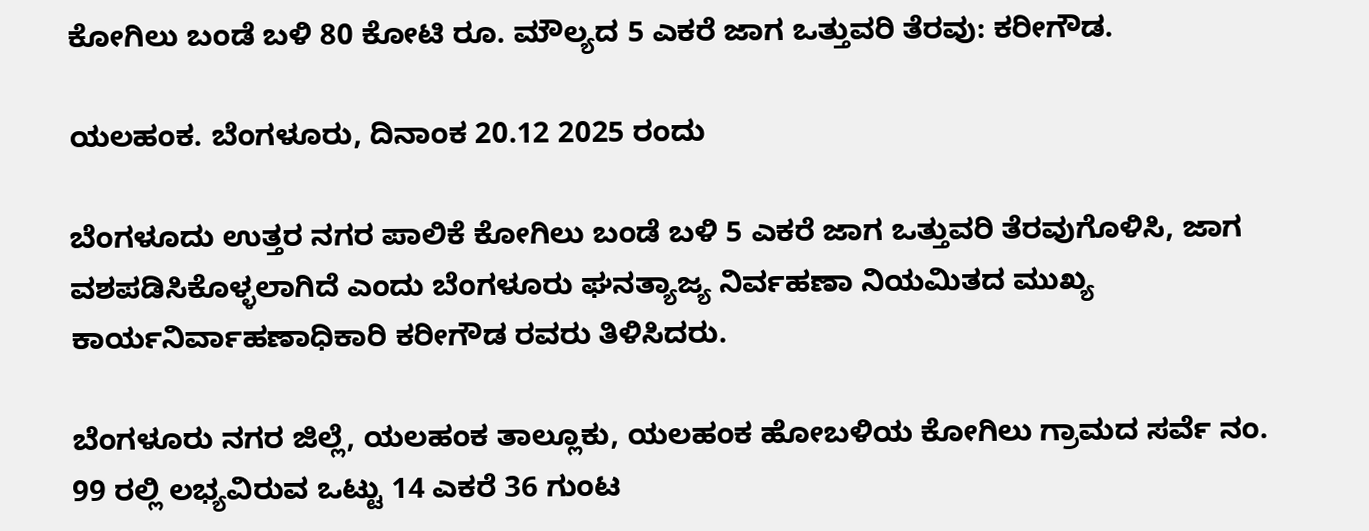ಕೋಗಿಲು ಬಂಡೆ ಬಳಿ 80 ಕೋಟಿ ರೂ. ಮೌಲ್ಯದ 5 ಎಕರೆ ಜಾಗ ಒತ್ತುವರಿ ತೆರವು: ಕರೀಗೌಡ.

ಯಲಹಂಕ. ಬೆಂಗಳೂರು, ದಿನಾಂಕ 20.12 2025 ರಂದು

ಬೆಂಗಳೂದು ಉತ್ತರ ನಗರ ಪಾಲಿಕೆ ಕೋಗಿಲು ಬಂಡೆ ಬಳಿ 5 ಎಕರೆ ಜಾಗ ಒತ್ತುವರಿ ತೆರವುಗೊಳಿಸಿ, ಜಾಗ ವಶಪಡಿಸಿಕೊಳ್ಳಲಾಗಿದೆ ಎಂದು ಬೆಂಗಳೂರು ಘನತ್ಯಾಜ್ಯ ನಿರ್ವಹಣಾ ನಿಯಮಿತದ ಮುಖ್ಯ ಕಾರ್ಯನಿರ್ವಾಹಣಾಧಿಕಾರಿ ಕರೀಗೌಡ ರವರು ತಿಳಿಸಿದರು.

ಬೆಂಗಳೂರು ನಗರ ಜಿಲ್ಲೆ, ಯಲಹಂಕ ತಾಲ್ಲೂಕು, ಯಲಹಂಕ ಹೋಬಳಿಯ ಕೋಗಿಲು ಗ್ರಾಮದ ಸರ್ವೆ ನಂ. 99 ರಲ್ಲಿ ಲಭ್ಯವಿರುವ ಒಟ್ಟು 14 ಎಕರೆ 36 ಗುಂಟ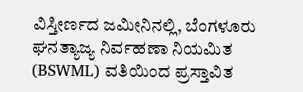ವಿಸ್ತೀರ್ಣದ ಜಮೀನಿನಲ್ಲಿ, ಬೆಂಗಳೂರು ಘನತ್ಯಾಜ್ಯ ನಿರ್ವಹಣಾ ನಿಯಮಿತ (BSWML) ವತಿಯಿಂದ ಪ್ರಸ್ತಾವಿತ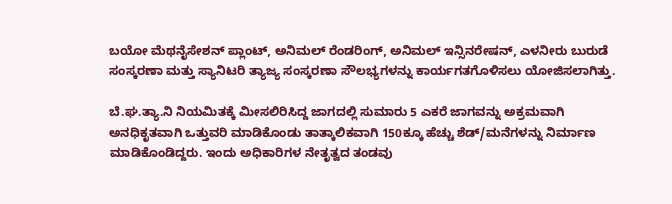ಬಯೋ ಮೆಥನೈಸೇಶನ್ ಪ್ಲಾಂಟ್, ಅನಿಮಲ್ ರೆಂಡರಿಂಗ್, ಅನಿಮಲ್ ಇನ್ಸಿನರೇಷನ್, ಎಳನೀರು ಬುರುಡೆ ಸಂಸ್ಕರಣಾ ಮತ್ತು ಸ್ಯಾನಿಟರಿ ತ್ಯಾಜ್ಯ ಸಂಸ್ಕರಣಾ ಸೌಲಭ್ಯಗಳನ್ನು ಕಾರ್ಯಗತಗೊಳಿಸಲು ಯೋಜಿಸಲಾಗಿತ್ತು.

ಬೆ.ಘ.ತ್ಯಾ.ನಿ ನಿಯಮಿತಕ್ಕೆ ಮೀಸಲಿರಿಸಿದ್ದ ಜಾಗದಲ್ಲಿ ಸುಮಾರು 5 ಎಕರೆ ಜಾಗವನ್ನು ಅಕ್ರಮವಾಗಿ ಅನಧಿಕೃತವಾಗಿ ಒತ್ತುವರಿ ಮಾಡಿಕೊಂಡು ತಾತ್ಕಾಲಿಕವಾಗಿ 150ಕ್ಕೂ ಹೆಚ್ಚು ಶೆಡ್/ಮನೆಗಳನ್ನು ನಿರ್ಮಾಣ ಮಾಡಿಕೊಂಡಿದ್ದರು. ಇಂದು ಅಧಿಕಾರಿಗಳ ನೇತೃತ್ವದ ತಂಡವು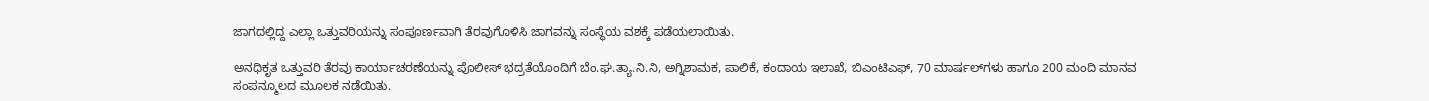ಜಾಗದಲ್ಲಿದ್ದ ಎಲ್ಲಾ ಒತ್ತುವರಿಯನ್ನು ಸಂಪೂರ್ಣವಾಗಿ ತೆರವುಗೊಳಿಸಿ ಜಾಗವನ್ನು ಸಂಸ್ಥೆಯ ವಶಕ್ಕೆ ಪಡೆಯಲಾಯಿತು.

ಅನಧಿಕೃತ ಒತ್ತುವರಿ‌ ತೆರವು ಕಾರ್ಯಾಚರಣೆಯನ್ನು ಪೊಲೀಸ್ ಭದ್ರತೆಯೊಂದಿಗೆ ಬೆಂ.ಘ.ತ್ಯಾ.ನಿ.ನಿ, ಅಗ್ನಿಶಾಮಕ, ಪಾಲಿಕೆ, ಕಂದಾಯ ಇಲಾಖೆ, ಬಿಎಂಟಿಎಫ್, 70 ಮಾರ್ಷಲ್‍ಗಳು ಹಾಗೂ 200 ಮಂದಿ ಮಾನವ ಸಂಪನ್ಮೂಲದ‌ ಮೂಲಕ ನಡೆಯಿತು.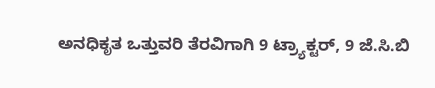ಅನಧಿಕೃತ ಒತ್ತುವರಿ‌ ತೆರವಿಗಾಗಿ 9 ಟ್ರ್ಯಾಕ್ಟರ್, 9 ಜೆ.ಸಿ.ಬಿ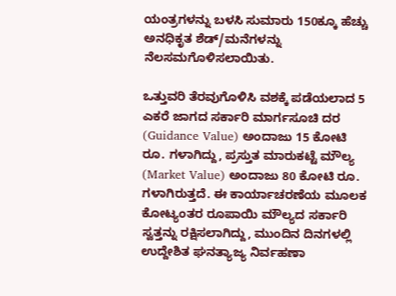ಯಂತ್ರಗಳನ್ನು ಬಳಸಿ ಸುಮಾರು 150ಕ್ಕೂ ಹೆಚ್ಚು ಅನಧಿಕೃತ ಶೆಡ್/ಮನೆಗಳನ್ನು ನೆಲಸಮಗೊಳಿಸಲಾಯಿತು.

ಒತ್ತುವರಿ ತೆರವುಗೊಳಿಸಿ ವಶಕ್ಕೆ ಪಡೆಯಲಾದ 5 ಎಕರೆ ಜಾಗದ ಸರ್ಕಾರಿ ಮಾರ್ಗಸೂಚಿ ದರ (Guidance Value) ಅಂದಾಜು 15 ಕೋಟಿ ರೂ. ಗಳಾಗಿದ್ದು, ಪ್ರಸ್ತುತ ಮಾರುಕಟ್ಟೆ ಮೌಲ್ಯ (Market Value) ಅಂದಾಜು 80 ಕೋಟಿ ರೂ. ಗಳಾಗಿರುತ್ತದೆ. ಈ ಕಾರ್ಯಾಚರಣೆಯ ಮೂಲಕ ಕೋಟ್ಯಂತರ ರೂಪಾಯಿ ಮೌಲ್ಯದ ಸರ್ಕಾರಿ ಸ್ವತ್ತನ್ನು ರಕ್ಷಿಸಲಾಗಿದ್ದು, ಮುಂದಿನ ದಿನಗಳಲ್ಲಿ ಉದ್ದೇಶಿತ ಘನತ್ಯಾಜ್ಯ ನಿರ್ವಹಣಾ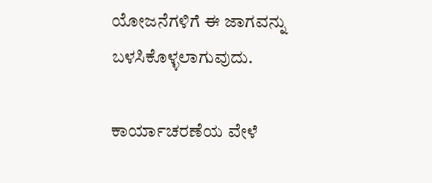ಯೋಜನೆಗಳಿಗೆ ಈ ಜಾಗವನ್ನು ಬಳಸಿಕೊಳ್ಳಲಾಗುವುದು.

ಕಾರ್ಯಾಚರಣೆಯ ವೇಳೆ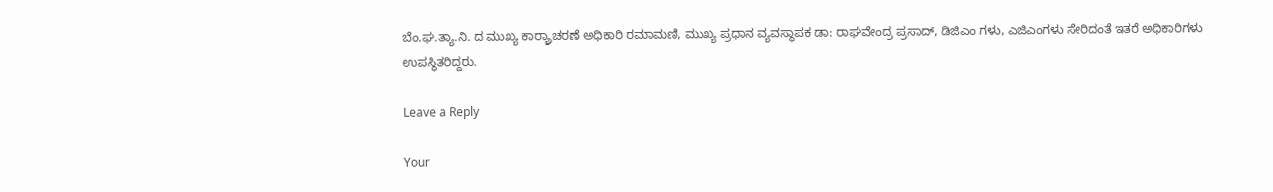ಬೆಂ.ಘ.ತ್ಯಾ.ನಿ. ದ ಮುಖ್ಯ ಕಾರ್ರ್ಯಾಚರಣೆ ಅಧಿಕಾರಿ ರಮಾಮಣಿ, ಮುಖ್ಯ ಪ್ರಧಾನ ವ್ಯವಸ್ಥಾಪಕ ಡಾ: ರಾಘವೇಂದ್ರ ಪ್ರಸಾದ್, ಡಿಜಿಎಂ ಗಳು, ಎಜಿಎಂಗಳು ಸೇರಿದಂತೆ ಇತರೆ ಅಧಿಕಾರಿಗಳು ಉಪಸ್ಥಿತರಿದ್ದರು.

Leave a Reply

Your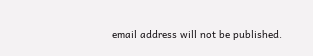email address will not be published.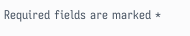Required fields are marked *